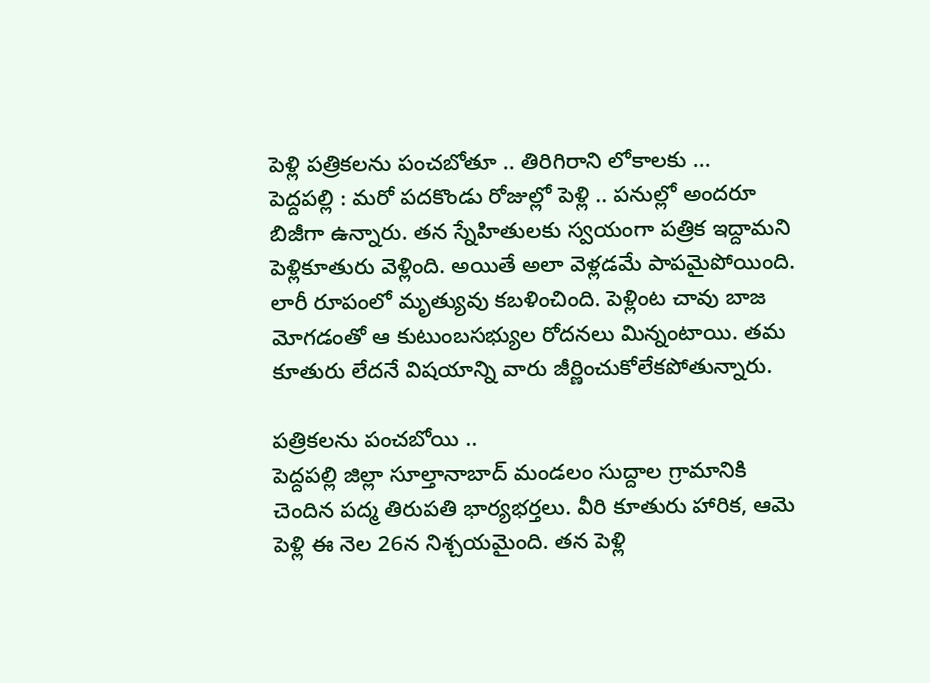పెళ్లి పత్రికలను పంచబోతూ .. తిరిగిరాని లోకాలకు ...
పెద్దపల్లి : మరో పదకొండు రోజుల్లో పెళ్లి .. పనుల్లో అందరూ బిజీగా ఉన్నారు. తన స్నేహితులకు స్వయంగా పత్రిక ఇద్దామని పెళ్లికూతురు వెళ్లింది. అయితే అలా వెళ్లడమే పాపమైపోయింది. లారీ రూపంలో మృత్యువు కబళించింది. పెళ్లింట చావు బాజ మోగడంతో ఆ కుటుంబసభ్యుల రోదనలు మిన్నంటాయి. తమ కూతురు లేదనే విషయాన్ని వారు జీర్ణించుకోలేకపోతున్నారు.

పత్రికలను పంచబోయి ..
పెద్దపల్లి జిల్లా సూల్తానాబాద్ మండలం సుద్దాల గ్రామానికి చెందిన పద్మ తిరుపతి భార్యభర్తలు. వీరి కూతురు హారిక, ఆమె పెళ్లి ఈ నెల 26న నిశ్చయమైంది. తన పెళ్లి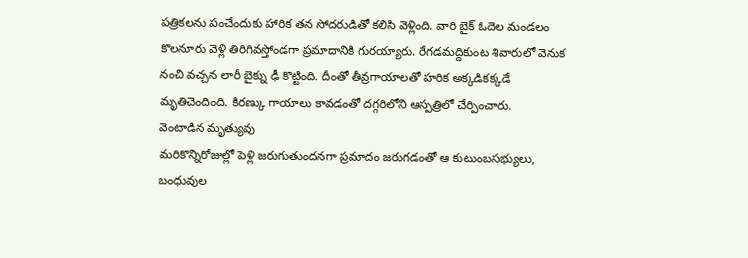పత్రికలను పంచేందుకు హారిక తన సోదరుడితో కలిసి వెళ్లింది. వారి బైక్ ఓదెల మండలం కొలనూరు వెళ్లి తిరిగివస్తోండగా ప్రమాదానికి గురయ్యారు. రేగడమద్దికుంట శివారులో వెనుక నంచి వచ్చన లారీ బైక్ను ఢీ కొట్టింది. దీంతో తీవ్రగాయాలతో హరిక అక్కడికక్కడే మృతిచెందింది. కిరణ్కు గాయాలు కావడంతో దగ్గరిలోని ఆస్పత్రిలో చేర్పించారు.
వెంటాడిన మృత్యువు
మరికొన్నిరోజుల్లో పెళ్లి జరుగుతుందనగా ప్రమాదం జరుగడంతో ఆ కుటుంబసభ్యులు, బంధువుల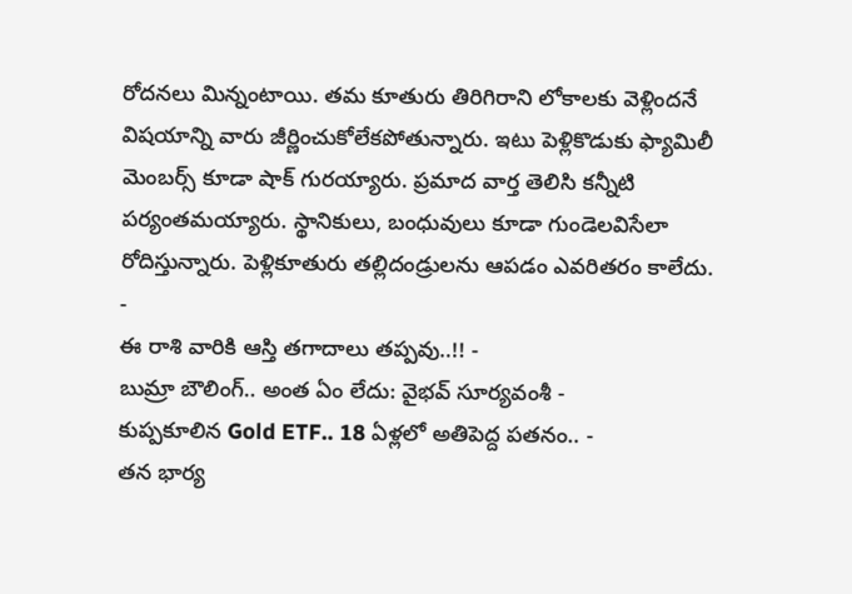రోదనలు మిన్నంటాయి. తమ కూతురు తిరిగిరాని లోకాలకు వెళ్లిందనే విషయాన్ని వారు జీర్ణించుకోలేకపోతున్నారు. ఇటు పెళ్లికొడుకు ఫ్యామిలీ మెంబర్స్ కూడా షాక్ గురయ్యారు. ప్రమాద వార్త తెలిసి కన్నీటి పర్యంతమయ్యారు. స్థానికులు, బంధువులు కూడా గుండెలవిసేలా రోదిస్తున్నారు. పెళ్లికూతురు తల్లిదండ్రులను ఆపడం ఎవరితరం కాలేదు.
-
ఈ రాశి వారికి ఆస్తి తగాదాలు తప్పవు..!! -
బుమ్రా బౌలింగ్.. అంత ఏం లేదు: వైభవ్ సూర్యవంశీ -
కుప్పకూలిన Gold ETF.. 18 ఏళ్లలో అతిపెద్ద పతనం.. -
తన భార్య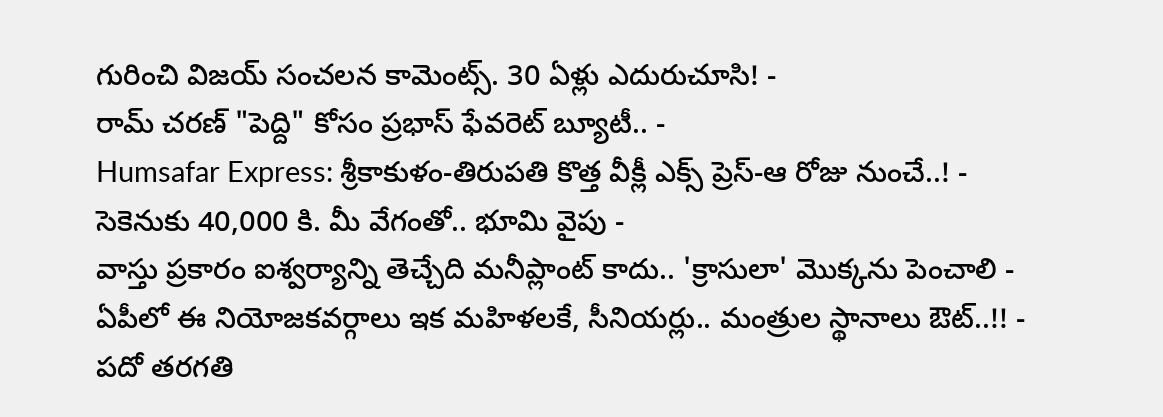గురించి విజయ్ సంచలన కామెంట్స్. 30 ఏళ్లు ఎదురుచూసి! -
రామ్ చరణ్ "పెద్ది" కోసం ప్రభాస్ ఫేవరెట్ బ్యూటీ.. -
Humsafar Express: శ్రీకాకుళం-తిరుపతి కొత్త వీక్లీ ఎక్స్ ప్రెస్-ఆ రోజు నుంచే..! -
సెకెనుకు 40,000 కి. మీ వేగంతో.. భూమి వైపు -
వాస్తు ప్రకారం ఐశ్వర్యాన్ని తెచ్చేది మనీప్లాంట్ కాదు.. 'క్రాసులా' మొక్కను పెంచాలి -
ఏపీలో ఈ నియోజకవర్గాలు ఇక మహిళలకే, సీనియర్లు.. మంత్రుల స్థానాలు ఔట్..!! -
పదో తరగతి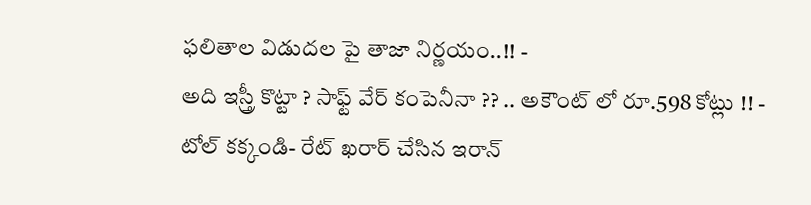ఫలితాల విడుదల పై తాజా నిర్ణయం..!! -
అది ఇస్త్రీ కొట్టా ? సాఫ్ట్ వేర్ కంపెనీనా ?? .. అకౌంట్ లో రూ.598 కోట్లు !! -
టోల్ కక్కండి- రేట్ ఖరార్ చేసిన ఇరాన్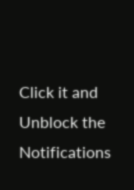Click it and Unblock the Notifications